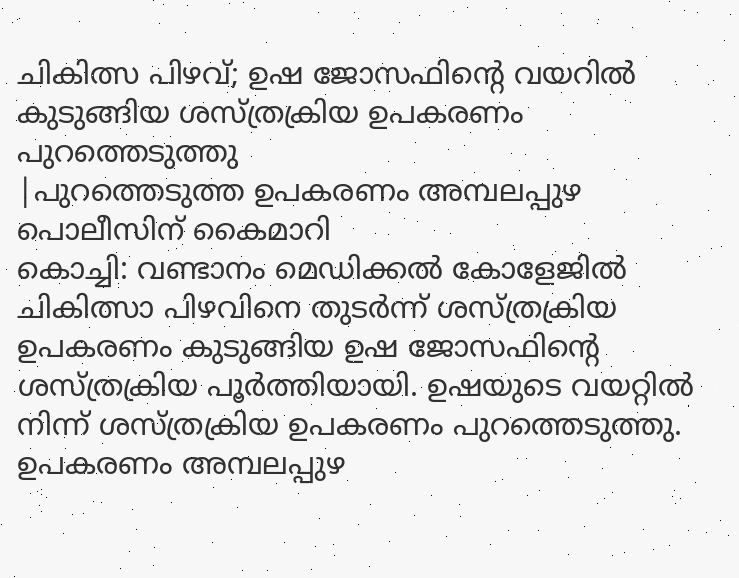ചികിത്സ പിഴവ്; ഉഷ ജോസഫിന്റെ വയറിൽ കുടുങ്ങിയ ശസ്ത്രക്രിയ ഉപകരണം പുറത്തെടുത്തു
|പുറത്തെടുത്ത ഉപകരണം അമ്പലപ്പുഴ പൊലീസിന് കൈമാറി
കൊച്ചി: വണ്ടാനം മെഡിക്കൽ കോളേജിൽ ചികിത്സാ പിഴവിനെ തുടർന്ന് ശസ്ത്രക്രിയ ഉപകരണം കുടുങ്ങിയ ഉഷ ജോസഫിന്റെ ശസ്ത്രക്രിയ പൂർത്തിയായി. ഉഷയുടെ വയറ്റിൽ നിന്ന് ശസ്ത്രക്രിയ ഉപകരണം പുറത്തെടുത്തു. ഉപകരണം അമ്പലപ്പുഴ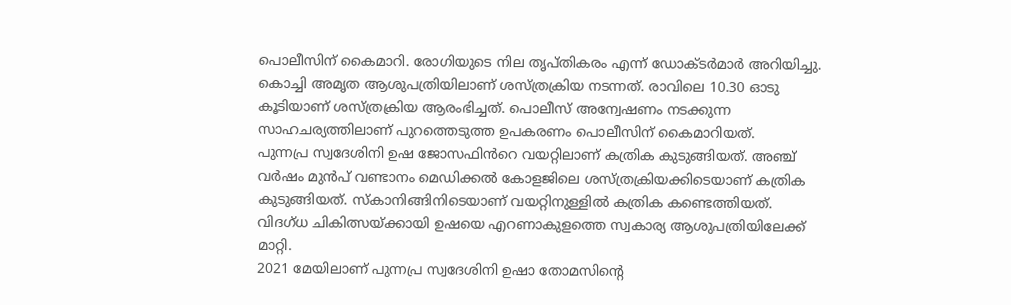പൊലീസിന് കൈമാറി. രോഗിയുടെ നില തൃപ്തികരം എന്ന് ഡോക്ടർമാർ അറിയിച്ചു. കൊച്ചി അമൃത ആശുപത്രിയിലാണ് ശസ്ത്രക്രിയ നടന്നത്. രാവിലെ 10.30 ഓടു കൂടിയാണ് ശസ്ത്രക്രിയ ആരംഭിച്ചത്. പൊലീസ് അന്വേഷണം നടക്കുന്ന സാഹചര്യത്തിലാണ് പുറത്തെടുത്ത ഉപകരണം പൊലീസിന് കൈമാറിയത്.
പുന്നപ്ര സ്വദേശിനി ഉഷ ജോസഫിൻറെ വയറ്റിലാണ് കത്രിക കുടുങ്ങിയത്. അഞ്ച് വർഷം മുൻപ് വണ്ടാനം മെഡിക്കൽ കോളജിലെ ശസ്ത്രക്രിയക്കിടെയാണ് കത്രിക കുടുങ്ങിയത്. സ്കാനിങ്ങിനിടെയാണ് വയറ്റിനുള്ളിൽ കത്രിക കണ്ടെത്തിയത്. വിദഗ്ധ ചികിത്സയ്ക്കായി ഉഷയെ എറണാകുളത്തെ സ്വകാര്യ ആശുപത്രിയിലേക്ക് മാറ്റി.
2021 മേയിലാണ് പുന്നപ്ര സ്വദേശിനി ഉഷാ തോമസിന്റെ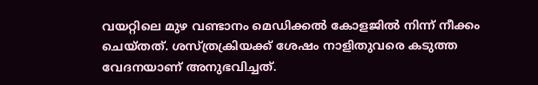വയറ്റിലെ മുഴ വണ്ടാനം മെഡിക്കൽ കോളജിൽ നിന്ന് നീക്കം ചെയ്തത്. ശസ്ത്രക്രിയക്ക് ശേഷം നാളിതുവരെ കടുത്ത വേദനയാണ് അനുഭവിച്ചത്.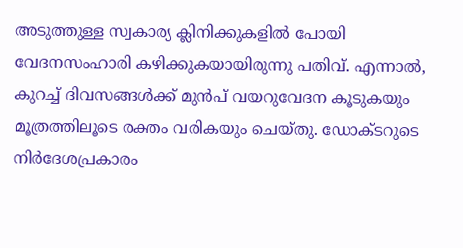അടുത്തുള്ള സ്വകാര്യ ക്ലിനിക്കുകളിൽ പോയി വേദനസംഹാരി കഴിക്കുകയായിരുന്നു പതിവ്. എന്നാൽ, കുറച്ച് ദിവസങ്ങൾക്ക് മുൻപ് വയറുവേദന കൂടുകയും മൂത്രത്തിലൂടെ രക്തം വരികയും ചെയ്തു. ഡോക്ടറുടെ നിർദേശപ്രകാരം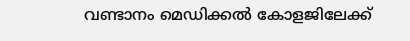വണ്ടാനം മെഡിക്കൽ കോളജിലേക്ക്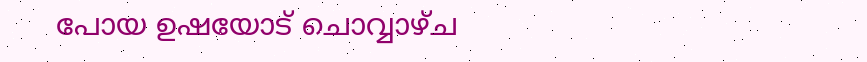പോയ ഉഷയോട് ചൊവ്വാഴ്ച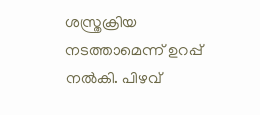ശസ്ത്രക്രിയ നടത്താമെന്ന് ഉറപ്പ് നൽകി. പിഴവ്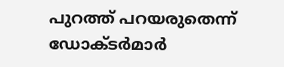പുറത്ത് പറയരുതെന്ന് ഡോക്ടർമാർ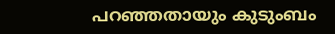പറഞ്ഞതായും കുടുംബം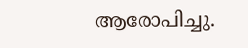ആരോപിച്ചു.